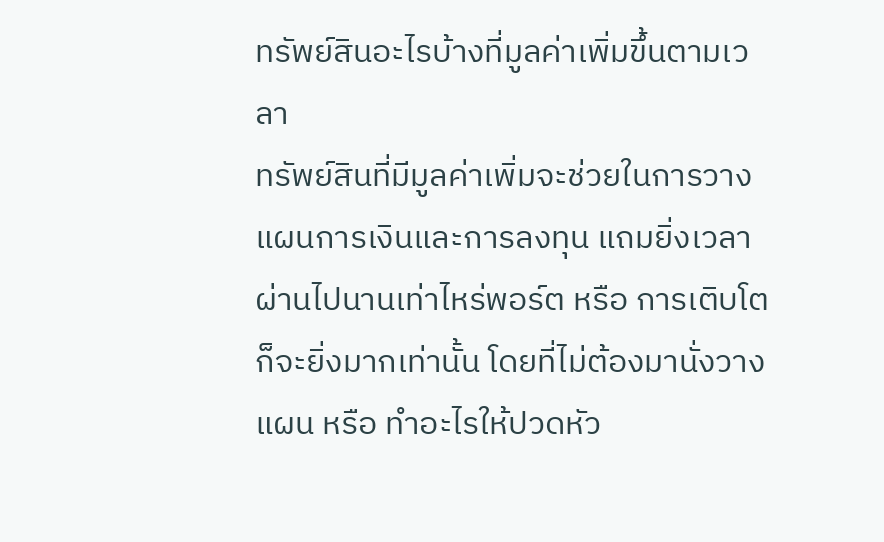ทรัพย์สินอะไรบ้างที่มูลค่าเพิ่มขึ้นตามเวลา
ทรัพย์สินที่มีมูลค่าเพิ่มจะช่วยในการวางแผนการเงินและการลงทุน แถมยิ่งเวลาผ่านไปนานเท่าไหร่พอร์ต หรือ การเติบโตก็จะยิ่งมากเท่านั้น โดยที่ไม่ต้องมานั่งวางแผน หรือ ทำอะไรให้ปวดหัว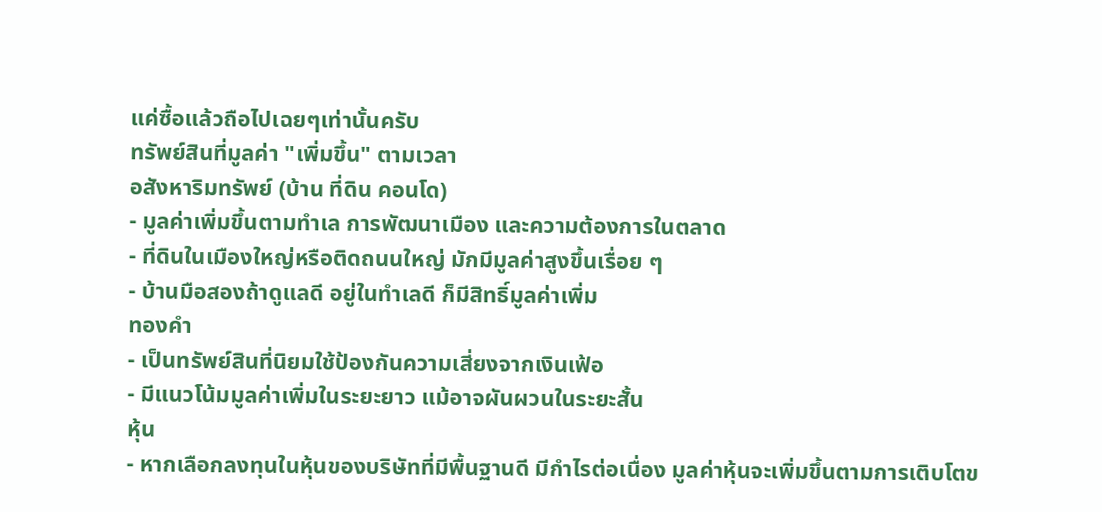แค่ซื้อแล้วถือไปเฉยๆเท่านั้นครับ
ทรัพย์สินที่มูลค่า "เพิ่มขึ้น" ตามเวลา
อสังหาริมทรัพย์ (บ้าน ที่ดิน คอนโด)
- มูลค่าเพิ่มขึ้นตามทำเล การพัฒนาเมือง และความต้องการในตลาด
- ที่ดินในเมืองใหญ่หรือติดถนนใหญ่ มักมีมูลค่าสูงขึ้นเรื่อย ๆ
- บ้านมือสองถ้าดูแลดี อยู่ในทำเลดี ก็มีสิทธิ์มูลค่าเพิ่ม
ทองคำ
- เป็นทรัพย์สินที่นิยมใช้ป้องกันความเสี่ยงจากเงินเฟ้อ
- มีแนวโน้มมูลค่าเพิ่มในระยะยาว แม้อาจผันผวนในระยะสั้น
หุ้น
- หากเลือกลงทุนในหุ้นของบริษัทที่มีพื้นฐานดี มีกำไรต่อเนื่อง มูลค่าหุ้นจะเพิ่มขึ้นตามการเติบโตข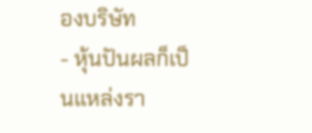องบริษัท
- หุ้นปันผลก็เป็นแหล่งรา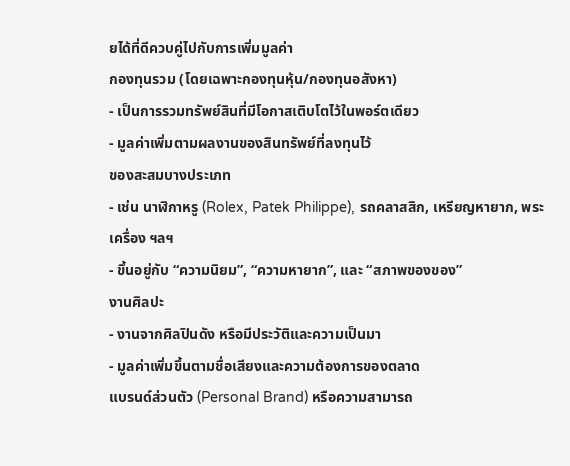ยได้ที่ดีควบคู่ไปกับการเพิ่มมูลค่า
กองทุนรวม (โดยเฉพาะกองทุนหุ้น/กองทุนอสังหา)
- เป็นการรวมทรัพย์สินที่มีโอกาสเติบโตไว้ในพอร์ตเดียว
- มูลค่าเพิ่มตามผลงานของสินทรัพย์ที่ลงทุนไว้
ของสะสมบางประเภท
- เช่น นาฬิกาหรู (Rolex, Patek Philippe), รถคลาสสิก, เหรียญหายาก, พระเครื่อง ฯลฯ
- ขึ้นอยู่กับ “ความนิยม”, “ความหายาก”, และ “สภาพของของ”
งานศิลปะ
- งานจากศิลปินดัง หรือมีประวัติและความเป็นมา
- มูลค่าเพิ่มขึ้นตามชื่อเสียงและความต้องการของตลาด
แบรนด์ส่วนตัว (Personal Brand) หรือความสามารถ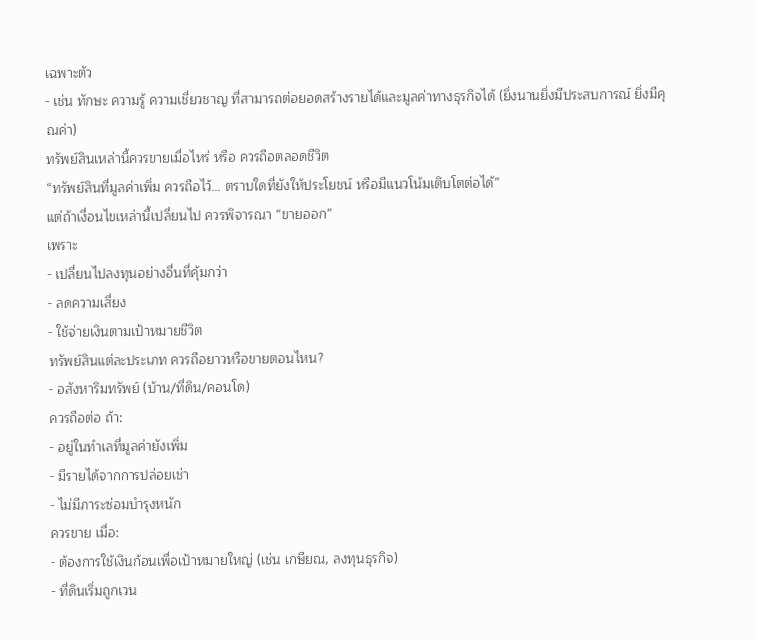เฉพาะตัว
- เช่น ทักษะ ความรู้ ความเชี่ยวชาญ ที่สามารถต่อยอดสร้างรายได้และมูลค่าทางธุรกิจได้ (ยิ่งนานยิ่งมีประสบการณ์ ยิ่งมีคุณค่า)
ทรัพย์สินเหล่านี้ควรขายเมื่อไหร่ หรือ ควรถือตลอดชีวิต
“ทรัพย์สินที่มูลค่าเพิ่ม ควรถือไว้… ตราบใดที่ยังให้ประโยชน์ หรือมีแนวโน้มเติบโตต่อได้”
แต่ถ้าเงื่อนไขเหล่านี้เปลี่ยนไป ควรพิจารณา “ขายออก”
เพราะ
- เปลี่ยนไปลงทุนอย่างอื่นที่คุ้มกว่า
- ลดความเสี่ยง
- ใช้จ่ายเงินตามเป้าหมายชีวิต
ทรัพย์สินแต่ละประเภท ควรถือยาวหรือขายตอนไหน?
- อสังหาริมทรัพย์ (บ้าน/ที่ดิน/คอนโด)
ควรถือต่อ ถ้า:
- อยู่ในทำเลที่มูลค่ายังเพิ่ม
- มีรายได้จากการปล่อยเช่า
- ไม่มีภาระซ่อมบำรุงหนัก
ควรขาย เมื่อ:
- ต้องการใช้เงินก้อนเพื่อเป้าหมายใหญ่ (เช่น เกษียณ, ลงทุนธุรกิจ)
- ที่ดินเริ่มถูกเวน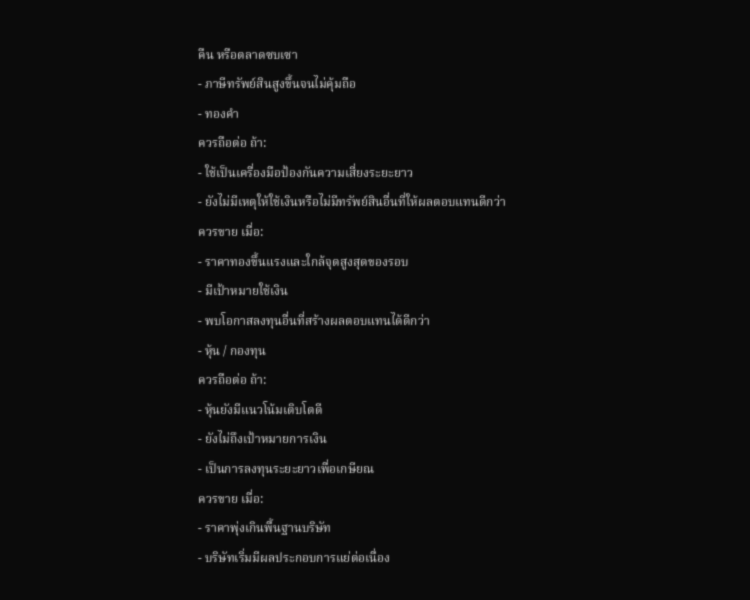คืน หรือตลาดซบเซา
- ภาษีทรัพย์สินสูงขึ้นจนไม่คุ้มถือ
- ทองคำ
ควรถือต่อ ถ้า:
- ใช้เป็นเครื่องมือป้องกันความเสี่ยงระยะยาว
- ยังไม่มีเหตุให้ใช้เงินหรือไม่มีทรัพย์สินอื่นที่ให้ผลตอบแทนดีกว่า
ควรขาย เมื่อ:
- ราคาทองขึ้นแรงและใกล้จุดสูงสุดของรอบ
- มีเป้าหมายใช้เงิน
- พบโอกาสลงทุนอื่นที่สร้างผลตอบแทนได้ดีกว่า
- หุ้น / กองทุน
ควรถือต่อ ถ้า:
- หุ้นยังมีแนวโน้มเติบโตดี
- ยังไม่ถึงเป้าหมายการเงิน
- เป็นการลงทุนระยะยาวเพื่อเกษียณ
ควรขาย เมื่อ:
- ราคาพุ่งเกินพื้นฐานบริษัท
- บริษัทเริ่มมีผลประกอบการแย่ต่อเนื่อง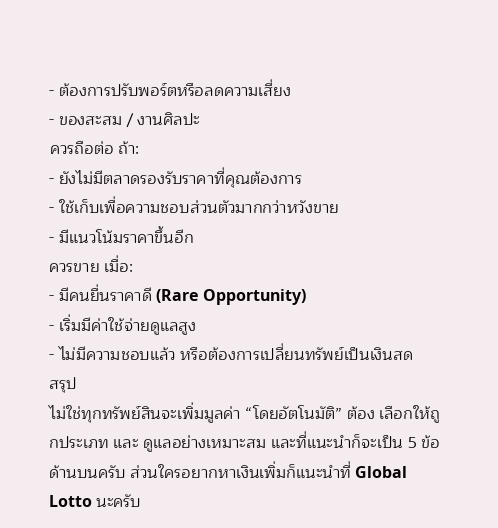- ต้องการปรับพอร์ตหรือลดความเสี่ยง
- ของสะสม / งานศิลปะ
ควรถือต่อ ถ้า:
- ยังไม่มีตลาดรองรับราคาที่คุณต้องการ
- ใช้เก็บเพื่อความชอบส่วนตัวมากกว่าหวังขาย
- มีแนวโน้มราคาขึ้นอีก
ควรขาย เมื่อ:
- มีคนยื่นราคาดี (Rare Opportunity)
- เริ่มมีค่าใช้จ่ายดูแลสูง
- ไม่มีความชอบแล้ว หรือต้องการเปลี่ยนทรัพย์เป็นเงินสด
สรุป
ไม่ใช่ทุกทรัพย์สินจะเพิ่มมูลค่า “โดยอัตโนมัติ” ต้อง เลือกให้ถูกประเภท และ ดูแลอย่างเหมาะสม และที่แนะนำก็จะเป็น 5 ข้อด้านบนครับ ส่วนใครอยากหาเงินเพิ่มก็แนะนำที่ Global Lotto นะครับ